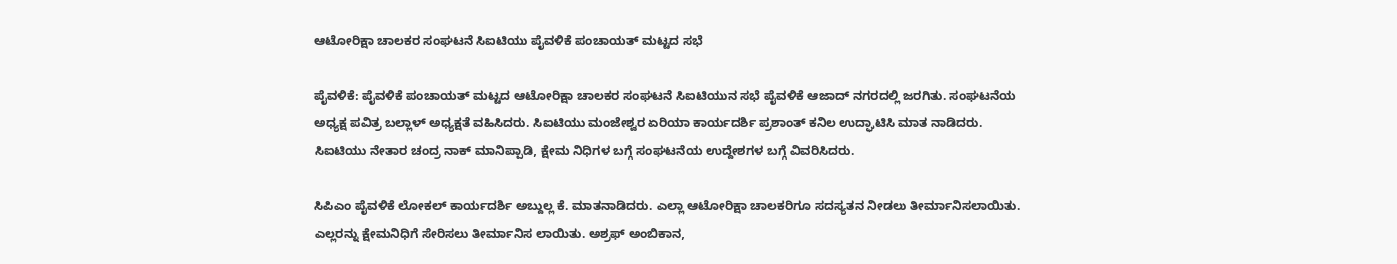ಆಟೋರಿಕ್ಷಾ ಚಾಲಕರ ಸಂಘಟನೆ ಸಿಐಟಿಯು ಪೈವಳಿಕೆ ಪಂಚಾಯತ್ ಮಟ್ಟದ ಸಭೆ

ಪೈವಳಿಕೆ: ಪೈವಳಿಕೆ ಪಂಚಾಯತ್ ಮಟ್ಟದ ಆಟೋರಿಕ್ಷಾ ಚಾಲಕರ ಸಂಘಟನೆ ಸಿಐಟಿಯುನ ಸಭೆ ಪೈವಳಿಕೆ ಆಜಾದ್ ನಗರದಲ್ಲಿ ಜರಗಿತು. ಸಂಘಟನೆಯ ಅಧ್ಯಕ್ಷ ಪವಿತ್ರ ಬಲ್ಲಾಳ್ ಅಧ್ಯಕ್ಷತೆ ವಹಿಸಿದರು. ಸಿಐಟಿಯು ಮಂಜೇಶ್ವರ ಏರಿಯಾ ಕಾರ್ಯದರ್ಶಿ ಪ್ರಶಾಂತ್ ಕನಿಲ ಉದ್ಘಾಟಿಸಿ ಮಾತ ನಾಡಿದರು. ಸಿಐಟಿಯು ನೇತಾರ ಚಂದ್ರ ನಾಕ್ ಮಾನಿಪ್ಪಾಡಿ, ಕ್ಷೇಮ ನಿಧಿಗಳ ಬಗ್ಗೆ ಸಂಘಟನೆಯ ಉದ್ದೇಶಗಳ ಬಗ್ಗೆ ವಿವರಿಸಿದರು.

ಸಿಪಿಎಂ ಪೈವಳಿಕೆ ಲೋಕಲ್ ಕಾರ್ಯದರ್ಶಿ ಅಬ್ದುಲ್ಲ ಕೆ. ಮಾತನಾಡಿದರು. ಎಲ್ಲಾ ಆಟೋರಿಕ್ಷಾ ಚಾಲಕರಿಗೂ ಸದಸ್ಯತನ ನೀಡಲು ತೀರ್ಮಾನಿಸಲಾಯಿತು. ಎಲ್ಲರನ್ನು ಕ್ಷೇಮನಿಧಿಗೆ ಸೇರಿಸಲು ತೀರ್ಮಾನಿಸ ಲಾಯಿತು. ಅಶ್ರಫ್ ಅಂಬಿಕಾನ,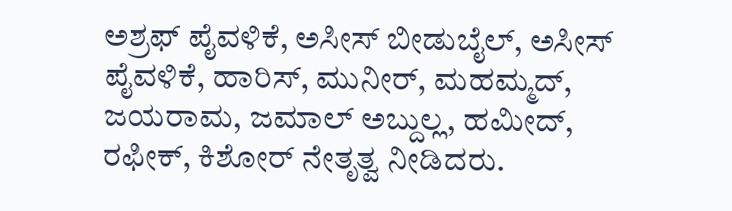ಅಶ್ರಫ್ ಪೈವಳಿಕೆ, ಅಸೀಸ್ ಬೀಡುಬೈಲ್, ಅಸೀಸ್ ಪೈವಳಿಕೆ, ಹಾರಿಸ್, ಮುನೀರ್, ಮಹಮ್ಮದ್, ಜಯರಾಮ, ಜಮಾಲ್ ಅಬ್ದುಲ್ಲ, ಹಮೀದ್, ರಫೀಕ್, ಕಿಶೋರ್ ನೇತೃತ್ವ ನೀಡಿದರು.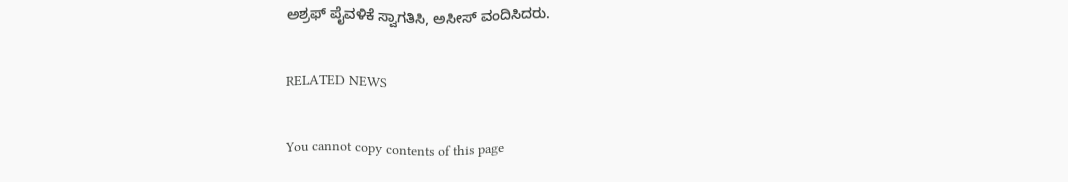ಅಶ್ರಫ್ ಪೈವಳಿಕೆ ಸ್ವಾಗತಿಸಿ, ಅಸೀಸ್ ವಂದಿಸಿದರು.

RELATED NEWS

You cannot copy contents of this page